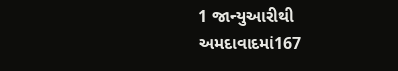1 જાન્યુઆરીથી અમદાવાદમાં167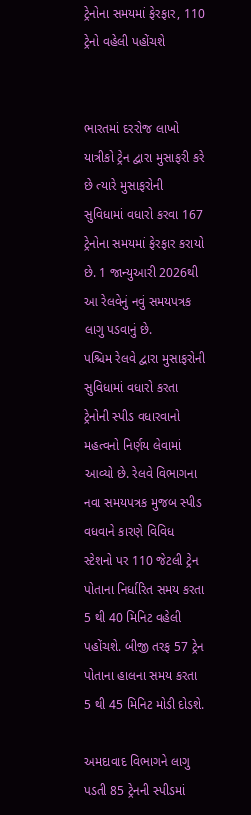ટ્રેનોના સમયમાં ફેરફાર, 110 ટ્રેનો વહેલી પહોંચશે


ભારતમાં દરરોજ લાખો યાત્રીકો ટ્રેન દ્વારા મુસાફરી કરે છે ત્યારે મુસાફરોની સુવિધામાં વધારો કરવા 167 ટ્રેનોના સમયમાં ફેરફાર કરાયો છે. 1 જાન્યુઆરી 2026થી આ રેલવેનું નવું સમયપત્રક લાગુ પડવાનું છે.
પશ્ચિમ રેલવે દ્વારા મુસાફરોની સુવિધામાં વધારો કરતા ટ્રેનોની સ્પીડ વધારવાનો મહત્વનો નિર્ણય લેવામાં આવ્યો છે. રેલવે વિભાગના નવા સમયપત્રક મુજબ સ્પીડ વધવાને કારણે વિવિધ સ્ટેશનો પર 110 જેટલી ટ્રેન પોતાના નિર્ધારિત સમય કરતા 5 થી 40 મિનિટ વહેલી પહોંચશે. બીજી તરફ 57 ટ્રેન પોતાના હાલના સમય કરતા 5 થી 45 મિનિટ મોડી દોડશે.

અમદાવાદ વિભાગને લાગુ પડતી 85 ટ્રેનની સ્પીડમાં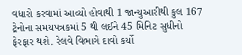વધારો કરવામાં આવ્યો હોવાથી 1 જાન્યુઆરીથી કુલ 167 ટ્રેનોના સમયપત્રકમાં 5 થી લઈને 45 મિનિટ સુધીનો ફેરફાર થશે. રેલવે વિભાગે દાવો કર્યો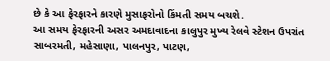છે કે આ ફેરફારને કારણે મુસાફરોનો કિંમતી સમય બચશે.
આ સમય ફેરફારની અસર અમદાવાદના કાલુપુર મુખ્ય રેલવે સ્ટેશન ઉપરાંત સાબરમતી, મહેસાણા, પાલનપુર, પાટણ,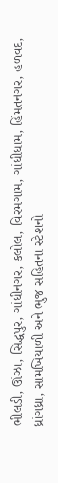ભીલડી, ઊંઝા, સિદ્ધપુર, ગાંધીનગર, કલોલ, વિરમગામ, ગાંધીધામ, હિંમતનગર, હળવદ, ધ્રાંગધ્રા, સામખિયાળી અને ભુજ સહિતના સ્ટેશનો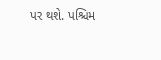પર થશે. પશ્ચિમ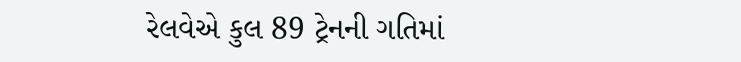રેલવેએ કુલ 89 ટ્રેનની ગતિમાં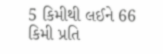5 કિમીથી લઈને 66 કિમી પ્રતિ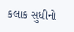કલાક સુધીનો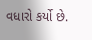વધારો કર્યો છે.